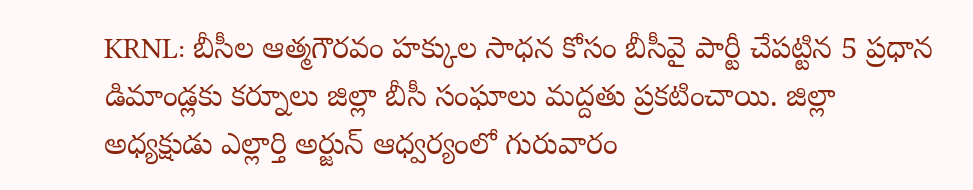KRNL: బీసీల ఆత్మగౌరవం హక్కుల సాధన కోసం బీసీవై పార్టీ చేపట్టిన 5 ప్రధాన డిమాండ్లకు కర్నూలు జిల్లా బీసీ సంఘాలు మద్దతు ప్రకటించాయి. జిల్లా అధ్యక్షుడు ఎల్లార్తి అర్జున్ ఆధ్వర్యంలో గురువారం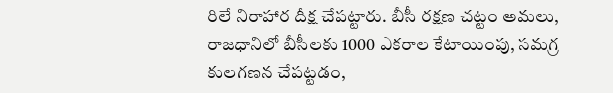రిలే నిరాహార దీక్ష చేపట్టారు. బీసీ రక్షణ చట్టం అమలు, రాజధానిలో బీసీలకు 1000 ఎకరాల కేటాయింపు, సమగ్ర కులగణన చేపట్టడం,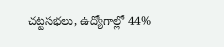చట్టసభలు, ఉద్యోగాల్లో 44%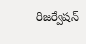రిజర్వేషన్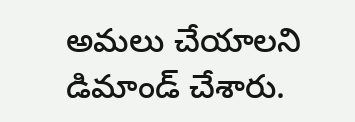అమలు చేయాలని డిమాండ్ చేశారు.